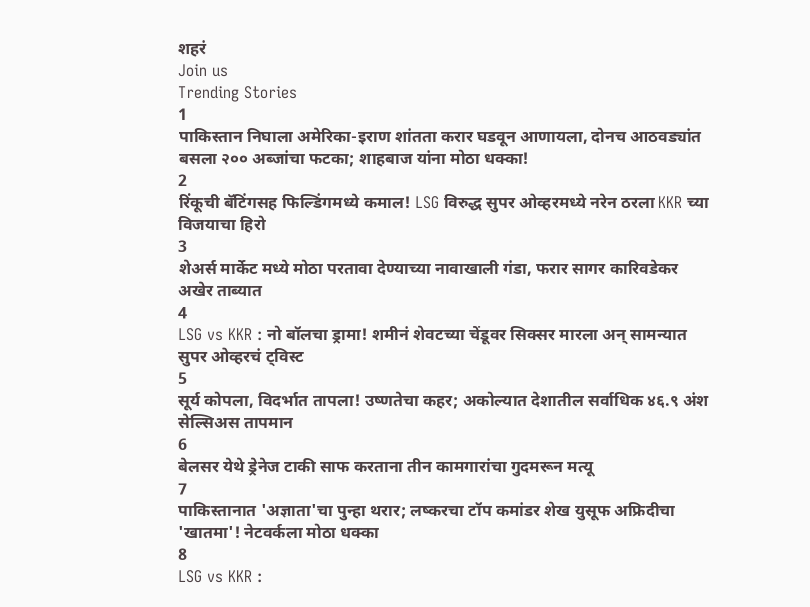शहरं
Join us
Trending Stories
1
पाकिस्तान निघाला अमेरिका-इराण शांतता करार घडवून आणायला, दोनच आठवड्यांत बसला २०० अब्जांचा फटका; शाहबाज यांना मोठा धक्का!
2
रिंकूची बॅटिंगसह फिल्डिंगमध्ये कमाल! LSG विरुद्ध सुपर ओव्हरमध्ये नरेन ठरला KKR च्या विजयाचा हिरो
3
शेअर्स मार्केट मध्ये मोठा परतावा देण्याच्या नावाखाली गंडा, फरार सागर कारिवडेकर अखेर ताब्यात
4
LSG vs KKR : नो बॉलचा ड्रामा! शमीनं शेवटच्या चेंडूवर सिक्सर मारला अन् सामन्यात सुपर ओव्हरचं ट्विस्ट
5
सूर्य कोपला, विदर्भात तापला! उष्णतेचा कहर; अकोल्यात देशातील सर्वाधिक ४६.९ अंश सेल्सिअस तापमान
6
बेलसर येथे ड्रेनेज टाकी साफ करताना तीन कामगारांचा गुदमरून मत्यू
7
पाकिस्तानात 'अज्ञाता'चा पुन्हा थरार; लष्करचा टॉप कमांडर शेख युसूफ अफ्रिदीचा 'खातमा'! नेटवर्कला मोठा धक्का
8
LSG vs KKR :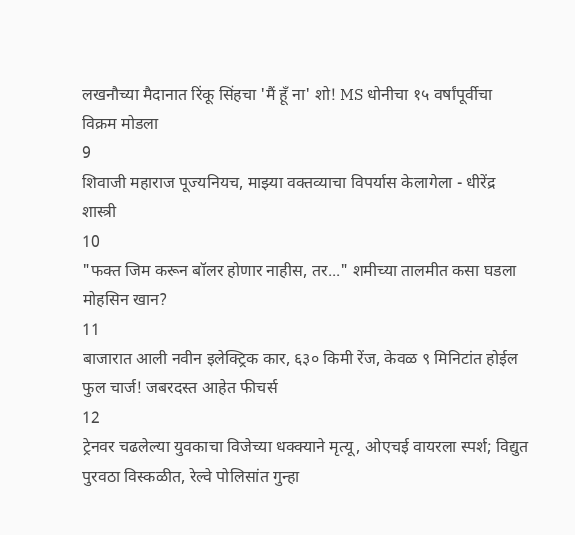लखनौच्या मैदानात रिंकू सिंहचा 'मैं हूँ ना' शो! MS धोनीचा १५ वर्षांपूर्वीचा विक्रम मोडला
9
शिवाजी महाराज पूज्यनियच, माझ्या वक्तव्याचा विपर्यास केलागेला - धीरेंद्र शास्त्री
10
"फक्त जिम करून बॉलर होणार नाहीस, तर..." शमीच्या तालमीत कसा घडला मोहसिन खान?
11
बाजारात आली नवीन इलेक्ट्रिक कार, ६३० किमी रेंज, केवळ ९ मिनिटांत होईल फुल चार्ज! जबरदस्त आहेत फीचर्स
12
ट्रेनवर चढलेल्या युवकाचा विजेच्या धक्क्याने मृत्यू, ओएचई वायरला स्पर्श; विद्युत पुरवठा विस्कळीत, रेल्वे पोलिसांत गुन्हा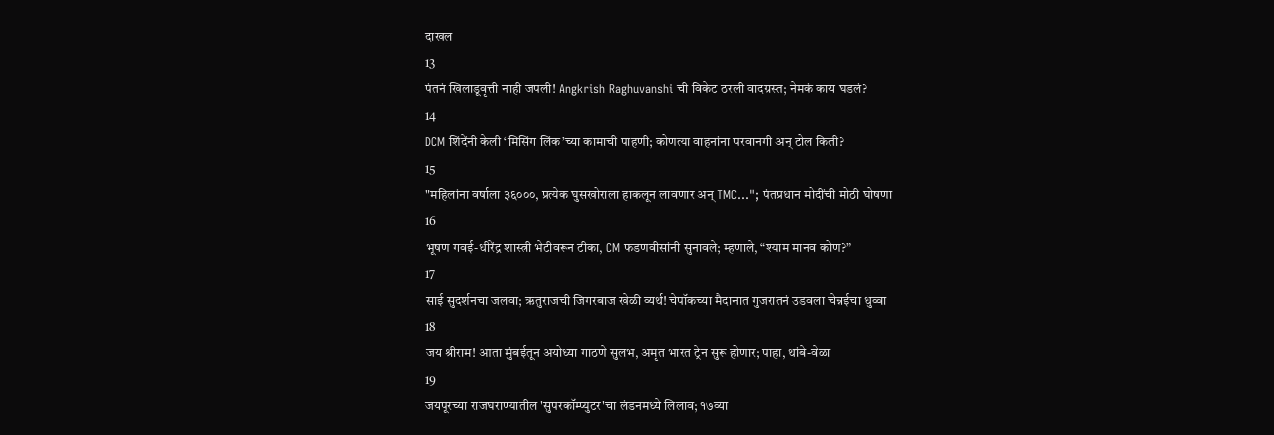दाखल
13
पंतनं खिलाडूवृत्ती नाही जपली! Angkrish Raghuvanshi ची विकेट ठरली वादग्रस्त; नेमकं काय घडलं?
14
DCM शिंदेंनी केली ‘मिसिंग लिंक’च्या कामाची पाहणी; कोणत्या वाहनांना परवानगी अन् टोल किती?
15
"महिलांना वर्षाला ३६०००, प्रत्येक घुसखोराला हाकलून लावणार अन् TMC..."; पंतप्रधान मोदींची मोठी घोषणा
16
भूषण गवई-धीरेंद्र शास्त्री भेटीवरून टीका, CM फडणवीसांनी सुनावले; म्हणाले, “श्याम मानव कोण?”
17
साई सुदर्शनचा जलवा; ऋतुराजची जिगरबाज खेळी व्यर्थ! चेपॉकच्या मैदानात गुजरातनं उडवला चेन्नईचा धुव्वा
18
जय श्रीराम! आता मुंबईतून अयोध्या गाठणे सुलभ, अमृत भारत ट्रेन सुरू होणार; पाहा, थांबे-वेळा
19
जयपूरच्या राजघराण्यातील 'सुपरकॉम्प्युटर'चा लंडनमध्ये लिलाव; १७व्या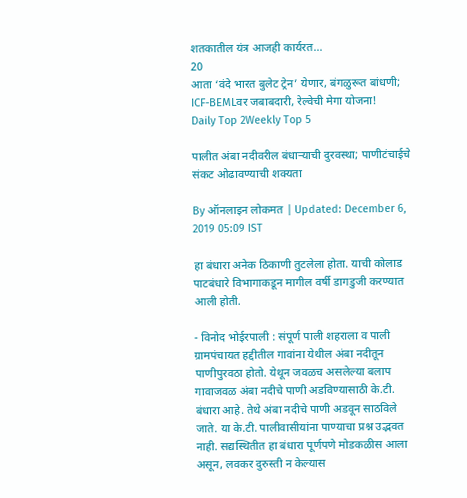शतकातील यंत्र आजही कार्यरत...
20
आता ‘वंदे भारत बुलेट ट्रेन’ येणार, बंगळुरूत बांधणी; ICF-BEMLवर जबाबदारी, रेल्वेची मेगा योजना!
Daily Top 2Weekly Top 5

पालीत अंबा नदीवरील बंधाऱ्याची दुरवस्था; पाणीटंचाईचे संकट ओढावण्याची शक्यता

By ऑनलाइन लोकमत | Updated: December 6, 2019 05:09 IST

हा बंधारा अनेक ठिकाणी तुटलेला होता. याची कोलाड पाटबंधारे विभागाकडून मागील वर्षी डागडुजी करण्यात आली होती.

- विनोद भोईरपाली : संपूर्ण पाली शहराला व पाली ग्रामपंचायत हद्दीतील गावांना येथील अंबा नदीतून पाणीपुरवठा होतो. येथून जवळच असलेल्या बलाप गावाजवळ अंबा नदीचे पाणी अडविण्यासाठी के.टी. बंधारा आहे. तेथे अंबा नदीचे पाणी अडवून साठविले जाते. या के.टी. पालीवासीयांना पाण्याचा प्रश्न उद्भवत नाही. सद्यस्थितीत हा बंधारा पूर्णपणे मोडकळीस आला असून, लवकर दुरुस्ती न केल्यास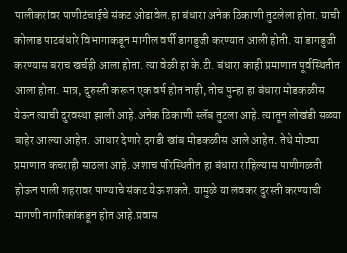पालीकरांवर पाणीटंचाईचे संकट ओढावेल.हा बंधारा अनेक ठिकाणी तुटलेला होता. याची कोलाड पाटबंधारे विभागाकडून मागील वर्षी डागडुजी करण्यात आली होती. या डागडुजी करण्यास बराच खर्चही आला होता. त्या वेळी हा के.टी. बंधारा काही प्रमाणात पूर्वस्थितीत आला होता. मात्र, दुरुस्ती करून एक वर्ष होत नाही, तोच पुन्हा हा बंधारा मोडकळीस येऊन त्याची दुरवस्था झाली आहे.अनेक ठिकाणी स्लॅब तुटला आहे. त्यातून लोखंडी सळ्या बाहेर आल्या आहेत. आधार देणारे दगडी खांब मोडकळीस आले आहेत. तेथे मोठ्या प्रमाणात कचराही साठला आहे. अशाच परिस्थितीत हा बंधारा राहिल्यास पाणीगळती होऊन पाली शहरावर पाण्याचे संकट येऊ शकते. यामुळे या लवकर दुरस्ती करण्याची मागणी नागरिकांकडून होत आहे.प्रवास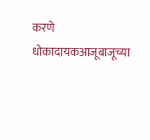करणे धोकादायकआजूबाजूच्या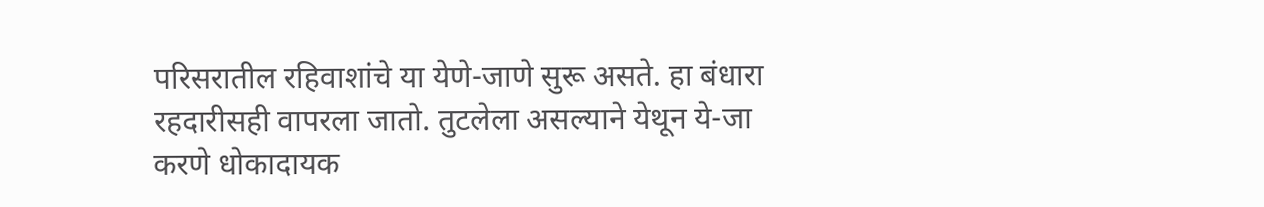परिसरातील रहिवाशांचे या येणे-जाणे सुरू असते. हा बंधारा रहदारीसही वापरला जातो. तुटलेला असल्याने येथून ये-जा करणे धोकादायक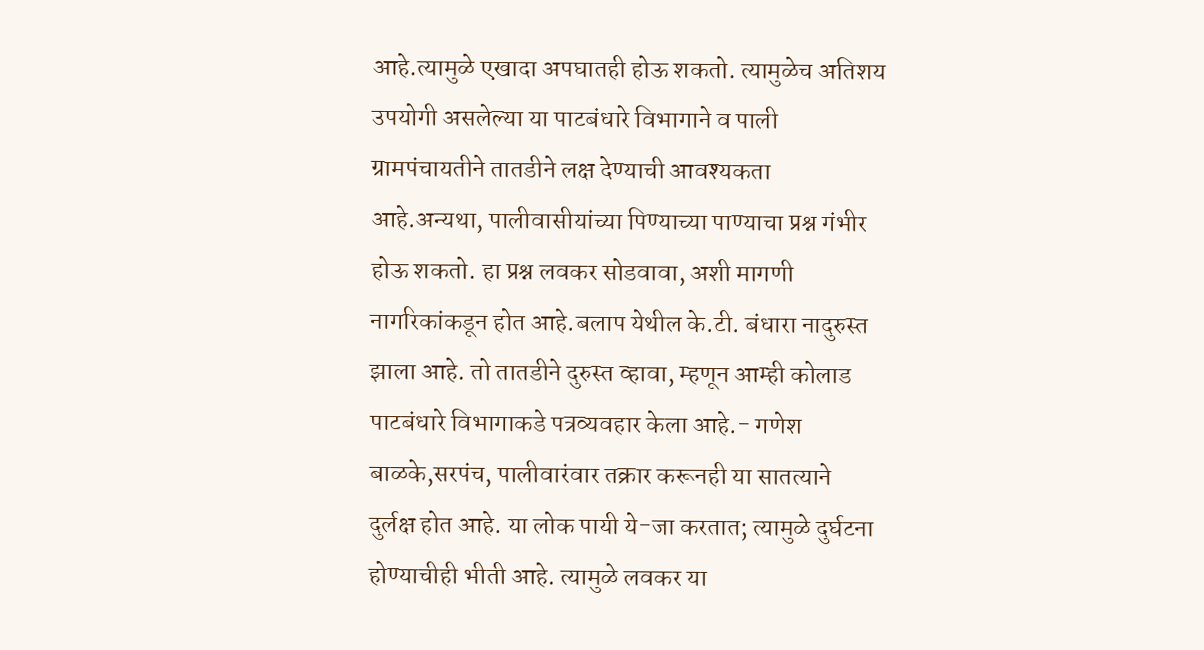आहे.त्यामुळे एखादा अपघातही होऊ शकतो. त्यामुळेच अतिशय उपयोगी असलेल्या या पाटबंधारे विभागाने व पाली ग्रामपंचायतीने तातडीने लक्ष देण्याची आवश्यकता आहे.अन्यथा, पालीवासीयांच्या पिण्याच्या पाण्याचा प्रश्न गंभीर होऊ शकतो. हा प्रश्न लवकर सोडवावा, अशी मागणी नागरिकांकडून होत आहे.बलाप येथील के.टी. बंधारा नादुरुस्त झाला आहे. तो तातडीने दुरुस्त व्हावा, म्हणून आम्ही कोलाड पाटबंधारे विभागाकडे पत्रव्यवहार केला आहे.- गणेश बाळके,सरपंच, पालीवारंवार तक्रार करूनही या सातत्याने दुर्लक्ष होत आहे. या लोक पायी ये-जा करतात; त्यामुळे दुर्घटना होण्याचीही भीती आहे. त्यामुळे लवकर या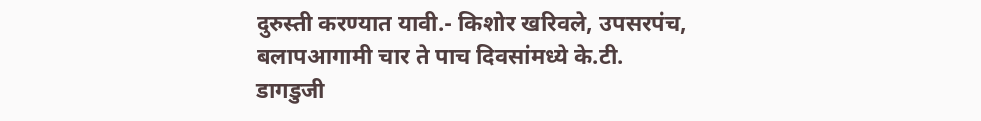दुरुस्ती करण्यात यावी.- किशोर खरिवले, उपसरपंच, बलापआगामी चार ते पाच दिवसांमध्ये के.टी. डागडुजी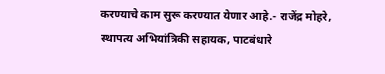करण्याचे काम सुरू करण्यात येणार आहे.- राजेंद्र मोहरे, स्थापत्य अभियांत्रिकी सहायक, पाटबंधारे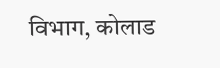विभाग, कोलाड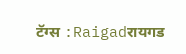टॅग्स :Raigadरायगड